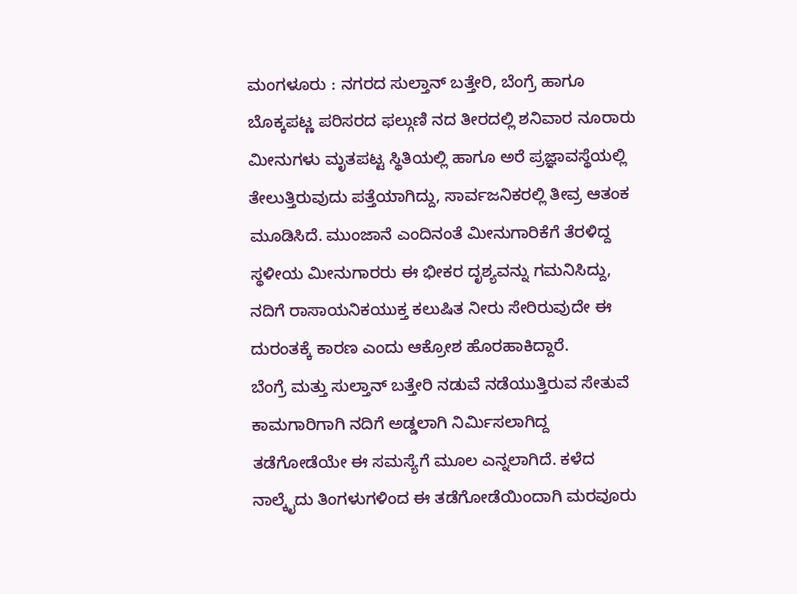ಮಂಗಳೂರು : ನಗರದ ಸುಲ್ತಾನ್ ಬತ್ತೇರಿ, ಬೆಂಗ್ರೆ ಹಾಗೂ ಬೊಕ್ಕಪಟ್ಣ ಪರಿಸರದ ಫಲ್ಗುಣಿ ನದ ತೀರದಲ್ಲಿ ಶನಿವಾರ ನೂರಾರು ಮೀನುಗಳು ಮೃತಪಟ್ಟ ಸ್ಥಿತಿಯಲ್ಲಿ ಹಾಗೂ ಅರೆ ಪ್ರಜ್ಞಾವಸ್ಥೆಯಲ್ಲಿ ತೇಲುತ್ತಿರುವುದು ಪತ್ತೆಯಾಗಿದ್ದು, ಸಾರ್ವಜನಿಕರಲ್ಲಿ ತೀವ್ರ ಆತಂಕ ಮೂಡಿಸಿದೆ. ಮುಂಜಾನೆ ಎಂದಿನಂತೆ ಮೀನುಗಾರಿಕೆಗೆ ತೆರಳಿದ್ದ ಸ್ಥಳೀಯ ಮೀನುಗಾರರು ಈ ಭೀಕರ ದೃಶ್ಯವನ್ನು ಗಮನಿಸಿದ್ದು, ನದಿಗೆ ರಾಸಾಯನಿಕಯುಕ್ತ ಕಲುಷಿತ ನೀರು ಸೇರಿರುವುದೇ ಈ ದುರಂತಕ್ಕೆ ಕಾರಣ ಎಂದು ಆಕ್ರೋಶ ಹೊರಹಾಕಿದ್ದಾರೆ.
ಬೆಂಗ್ರೆ ಮತ್ತು ಸುಲ್ತಾನ್ ಬತ್ತೇರಿ ನಡುವೆ ನಡೆಯುತ್ತಿರುವ ಸೇತುವೆ ಕಾಮಗಾರಿಗಾಗಿ ನದಿಗೆ ಅಡ್ಡಲಾಗಿ ನಿರ್ಮಿಸಲಾಗಿದ್ದ ತಡೆಗೋಡೆಯೇ ಈ ಸಮಸ್ಯೆಗೆ ಮೂಲ ಎನ್ನಲಾಗಿದೆ. ಕಳೆದ ನಾಲ್ಕೈದು ತಿಂಗಳುಗಳಿಂದ ಈ ತಡೆಗೋಡೆಯಿಂದಾಗಿ ಮರವೂರು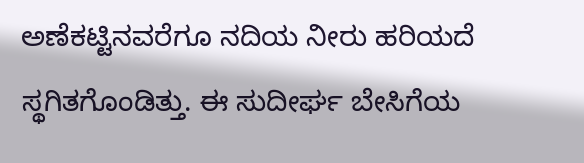ಅಣೆಕಟ್ಟಿನವರೆಗೂ ನದಿಯ ನೀರು ಹರಿಯದೆ ಸ್ಥಗಿತಗೊಂಡಿತ್ತು. ಈ ಸುದೀರ್ಘ ಬೇಸಿಗೆಯ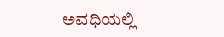ಅವಧಿಯಲ್ಲಿ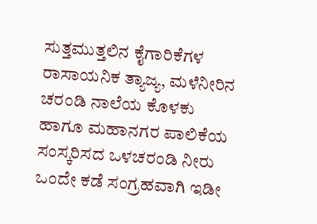ಸುತ್ತಮುತ್ತಲಿನ ಕೈಗಾರಿಕೆಗಳ ರಾಸಾಯನಿಕ ತ್ಯಾಜ್ಯ, ಮಳೆನೀರಿನ ಚರಂಡಿ ನಾಲೆಯ ಕೊಳಕು ಹಾಗೂ ಮಹಾನಗರ ಪಾಲಿಕೆಯ ಸಂಸ್ಕರಿಸದ ಒಳಚರಂಡಿ ನೀರು ಒಂದೇ ಕಡೆ ಸಂಗ್ರಹವಾಗಿ ಇಡೀ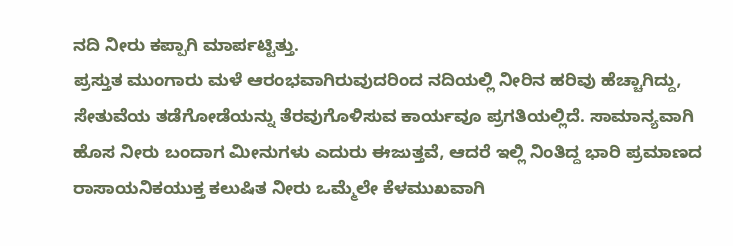ನದಿ ನೀರು ಕಪ್ಪಾಗಿ ಮಾರ್ಪಟ್ಟಿತ್ತು.
ಪ್ರಸ್ತುತ ಮುಂಗಾರು ಮಳೆ ಆರಂಭವಾಗಿರುವುದರಿಂದ ನದಿಯಲ್ಲಿ ನೀರಿನ ಹರಿವು ಹೆಚ್ಚಾಗಿದ್ದು, ಸೇತುವೆಯ ತಡೆಗೋಡೆಯನ್ನು ತೆರವುಗೊಳಿಸುವ ಕಾರ್ಯವೂ ಪ್ರಗತಿಯಲ್ಲಿದೆ. ಸಾಮಾನ್ಯವಾಗಿ ಹೊಸ ನೀರು ಬಂದಾಗ ಮೀನುಗಳು ಎದುರು ಈಜುತ್ತವೆ, ಆದರೆ ಇಲ್ಲಿ ನಿಂತಿದ್ದ ಭಾರಿ ಪ್ರಮಾಣದ ರಾಸಾಯನಿಕಯುಕ್ತ ಕಲುಷಿತ ನೀರು ಒಮ್ಮೆಲೇ ಕೆಳಮುಖವಾಗಿ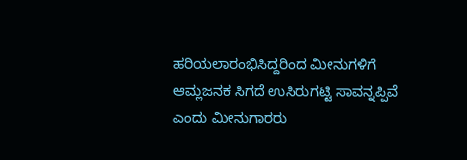ಹರಿಯಲಾರಂಭಿಸಿದ್ದರಿಂದ ಮೀನುಗಳಿಗೆ ಆಮ್ಲಜನಕ ಸಿಗದೆ ಉಸಿರುಗಟ್ಟಿ ಸಾವನ್ನಪ್ಪಿವೆ ಎಂದು ಮೀನುಗಾರರು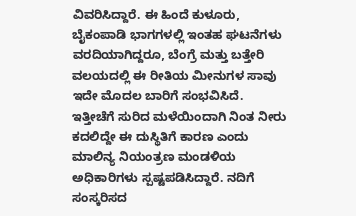ವಿವರಿಸಿದ್ದಾರೆ. ಈ ಹಿಂದೆ ಕುಳೂರು, ಬೈಕಂಪಾಡಿ ಭಾಗಗಳಲ್ಲಿ ಇಂತಹ ಘಟನೆಗಳು ವರದಿಯಾಗಿದ್ದರೂ, ಬೆಂಗ್ರೆ ಮತ್ತು ಬತ್ತೇರಿ ವಲಯದಲ್ಲಿ ಈ ರೀತಿಯ ಮೀನುಗಳ ಸಾವು ಇದೇ ಮೊದಲ ಬಾರಿಗೆ ಸಂಭವಿಸಿದೆ.
ಇತ್ತೀಚೆಗೆ ಸುರಿದ ಮಳೆಯಿಂದಾಗಿ ನಿಂತ ನೀರು ಕದಲಿದ್ದೇ ಈ ದುಸ್ಥಿತಿಗೆ ಕಾರಣ ಎಂದು ಮಾಲಿನ್ಯ ನಿಯಂತ್ರಣ ಮಂಡಳಿಯ ಅಧಿಕಾರಿಗಳು ಸ್ಪಷ್ಟಪಡಿಸಿದ್ದಾರೆ. ನದಿಗೆ ಸಂಸ್ಕರಿಸದ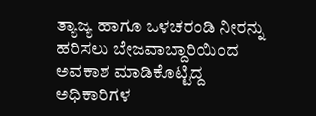ತ್ಯಾಜ್ಯ ಹಾಗೂ ಒಳಚರಂಡಿ ನೀರನ್ನು ಹರಿಸಲು ಬೇಜವಾಬ್ದಾರಿಯಿಂದ ಅವಕಾಶ ಮಾಡಿಕೊಟ್ಟಿದ್ದ ಅಧಿಕಾರಿಗಳ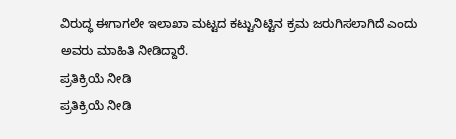ವಿರುದ್ಧ ಈಗಾಗಲೇ ಇಲಾಖಾ ಮಟ್ಟದ ಕಟ್ಟುನಿಟ್ಟಿನ ಕ್ರಮ ಜರುಗಿಸಲಾಗಿದೆ ಎಂದು ಅವರು ಮಾಹಿತಿ ನೀಡಿದ್ದಾರೆ.
ಪ್ರತಿಕ್ರಿಯೆ ನೀಡಿ
ಪ್ರತಿಕ್ರಿಯೆ ನೀಡಿ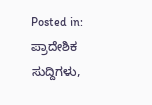Posted in: ಪ್ರಾದೇಶಿಕ ಸುದ್ದಿಗಳು,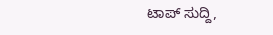ಟಾಪ್ ಸುದ್ದಿ,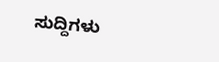ಸುದ್ದಿಗಳು